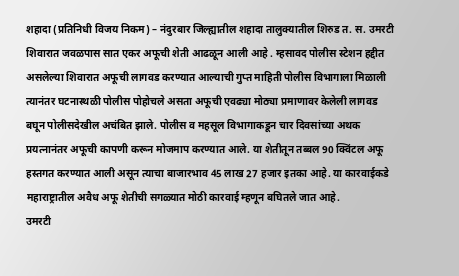शहादा (प्रतिनिधी विजय निकम) – नंदुरबार जिल्ह्यातील शहादा तालुक्यातील शिरुड त. स. उमरटी शिवारात जवळपास सात एकर अफूची शेती आढळून आली आहे . म्हसावद पोलीस स्टेशन हद्दीत असलेल्या शिवारात अफूची लागवड करण्यात आल्याची गुप्त माहिती पोलीस विभागाला मिळाली त्यानंतर घटनास्थळी पोलीस पोहोचले असता अफूची एवढ्या मोठ्या प्रमाणावर केलेली लागवड बघून पोलीसदेखील अचंबित झाले. पोलीस व महसूल विभागाकडून चार दिवसांच्या अथक प्रयत्नानंतर अफूची कापणी करून मोजमाप करण्यात आले. या शेतीतून तब्बल 90 क्विंटल अफू हस्तगत करण्यात आली असून त्याचा बाजारभाव 45 लाख 27 हजार इतका आहे. या कारवाईकडे महाराष्ट्रातील अवैध अफू शेतीची सगळ्यात मोठी कारवाई म्हणून बघितले जात आहे.
उमरटी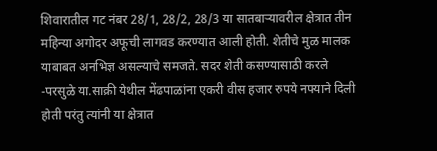शिवारातील गट नंबर 28/1, 28/2, 28/3 या सातबाऱ्यावरील क्षेत्रात तीन महिन्या अगोदर अफूची लागवड करण्यात आली होती. शेतीचे मुळ मालक याबाबत अनभिज्ञ असल्याचे समजते. सदर शेती कसण्यासाठी करले -परसुळे या.साक्री येथील मेंढपाळांना एकरी वीस हजार रुपये नफ्याने दिली होती परंतु त्यांनी या क्षेत्रात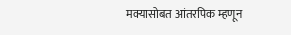मक्यासोबत आंतरपिक म्हणून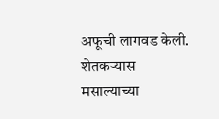अफूची लागवड केली. शेतकऱ्यास मसाल्याच्या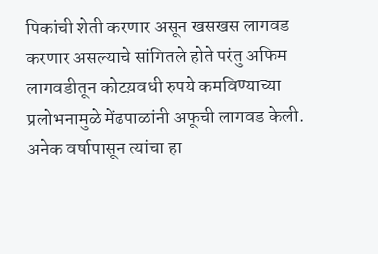पिकांची शेती करणार असून खसखस लागवड करणार असल्याचे सांगितले होते परंतु अफिम लागवडीतून कोटय़वधी रुपये कमविण्याच्या प्रलोभनामुळे मेंढपाळांनी अफूची लागवड केली. अनेक वर्षापासून त्यांचा हा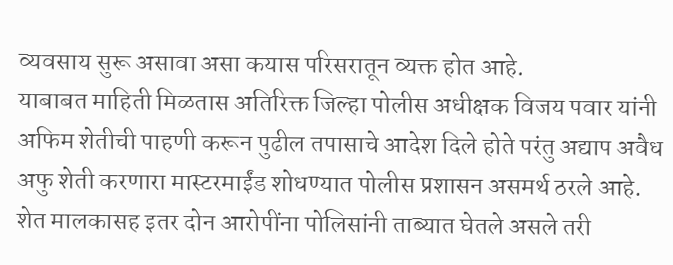व्यवसाय सुरू असावा असा कयास परिसरातून व्यक्त होत आहे.
याबाबत माहिती मिळतास अतिरिक्त जिल्हा पोलीस अधीक्षक विजय पवार यांनी अफिम शेतीची पाहणी करून पुढील तपासाचे आदेश दिले होते परंतु अद्याप अवैध अफु शेती करणारा मास्टरमाईंड शोधण्यात पोलीस प्रशासन असमर्थ ठरले आहे. शेत मालकासह इतर दोन आरोपींना पोलिसांनी ताब्यात घेतले असले तरी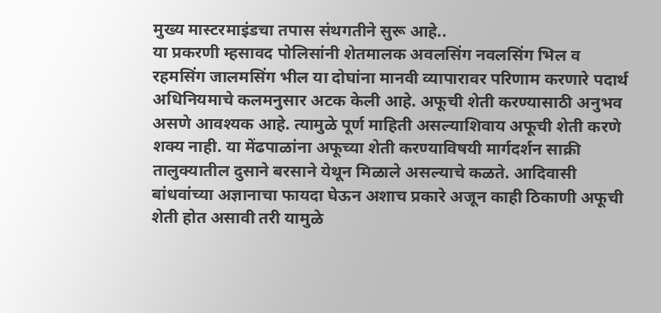मुख्य मास्टरमाइंडचा तपास संथगतीने सुरू आहे..
या प्रकरणी म्हसावद पोलिसांनी शेतमालक अवलसिंग नवलसिंग भिल व रहमसिंग जालमसिंग भील या दोघांना मानवी व्यापारावर परिणाम करणारे पदार्थ अधिनियमाचे कलमनुसार अटक केली आहे. अफूची शेती करण्यासाठी अनुभव असणे आवश्यक आहे. त्यामुळे पूर्ण माहिती असल्याशिवाय अफूची शेती करणे शक्य नाही. या मेंढपाळांना अफूच्या शेती करण्याविषयी मार्गदर्शन साक्री तालुक्यातील दुसाने बरसाने येथून मिळाले असल्याचे कळते. आदिवासी बांधवांच्या अज्ञानाचा फायदा घेऊन अशाच प्रकारे अजून काही ठिकाणी अफूची शेती होत असावी तरी यामुळे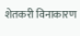शेतकरी विनाकारण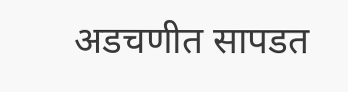अडचणीत सापडत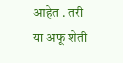आहेत . तरी या अफू शेती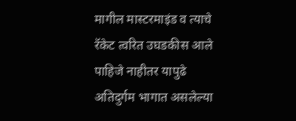मागील मास्टरमाइंड व त्याचे रॅकेट त्वरित उघडकीस आले पाहिजे नाहीतर यापुढे अतिदुर्गम भागात असलेल्या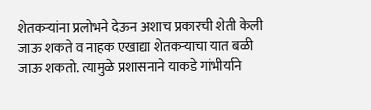शेतकऱ्यांना प्रलोभने देऊन अशाच प्रकारची शेती केली जाऊ शकते व नाहक एखाद्या शेतकऱ्याचा यात बळी जाऊ शकतो. त्यामुळे प्रशासनाने याकडे गांभीर्याने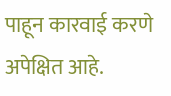पाहून कारवाई करणे अपेक्षित आहे.